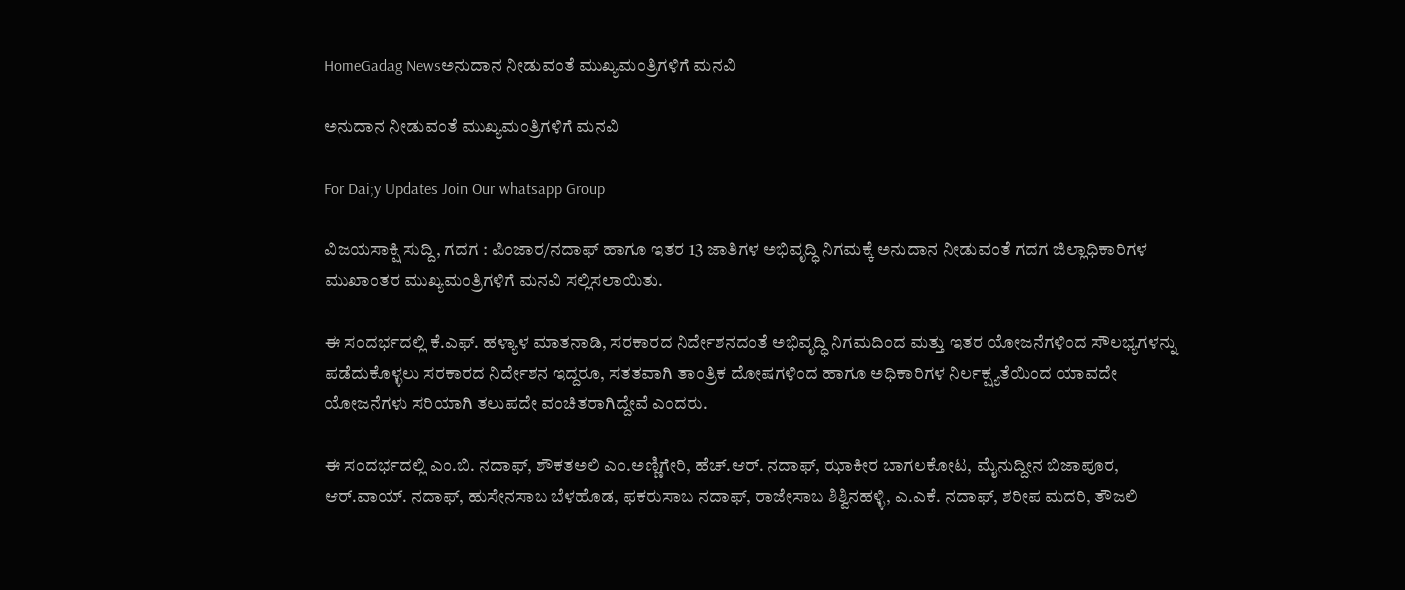HomeGadag Newsಅನುದಾನ ನೀಡುವಂತೆ ಮುಖ್ಯಮಂತ್ರಿಗಳಿಗೆ ಮನವಿ

ಅನುದಾನ ನೀಡುವಂತೆ ಮುಖ್ಯಮಂತ್ರಿಗಳಿಗೆ ಮನವಿ

For Dai;y Updates Join Our whatsapp Group

ವಿಜಯಸಾಕ್ಷಿ ಸುದ್ದಿ, ಗದಗ : ಪಿಂಜಾರ/ನದಾಫ್ ಹಾಗೂ ಇತರ 13 ಜಾತಿಗಳ ಅಭಿವೃದ್ಧಿ ನಿಗಮಕ್ಕೆ ಅನುದಾನ ನೀಡುವಂತೆ ಗದಗ ಜಿಲ್ಲಾಧಿಕಾರಿಗಳ ಮುಖಾಂತರ ಮುಖ್ಯಮಂತ್ರಿಗಳಿಗೆ ಮನವಿ ಸಲ್ಲಿಸಲಾಯಿತು.

ಈ ಸಂದರ್ಭದಲ್ಲಿ ಕೆ.ಎಫ್. ಹಳ್ಯಾಳ ಮಾತನಾಡಿ, ಸರಕಾರದ ನಿರ್ದೇಶನದಂತೆ ಅಭಿವೃದ್ಧಿ ನಿಗಮದಿಂದ ಮತ್ತು ಇತರ ಯೋಜನೆಗಳಿಂದ ಸೌಲಭ್ಯಗಳನ್ನು ಪಡೆದುಕೊಳ್ಳಲು ಸರಕಾರದ ನಿರ್ದೇಶನ ಇದ್ದರೂ, ಸತತವಾಗಿ ತಾಂತ್ರಿಕ ದೋಷಗಳಿಂದ ಹಾಗೂ ಅಧಿಕಾರಿಗಳ ನಿರ್ಲಕ್ಷ್ಯತೆಯಿಂದ ಯಾವದೇ ಯೋಜನೆಗಳು ಸರಿಯಾಗಿ ತಲುಪದೇ ವಂಚಿತರಾಗಿದ್ದೇವೆ ಎಂದರು.

ಈ ಸಂದರ್ಭದಲ್ಲಿ ಎಂ.ಬಿ. ನದಾಫ್, ಶೌಕತಅಲಿ ಎಂ.ಅಣ್ಣಿಗೇರಿ, ಹೆಚ್.ಆರ್. ನದಾಫ್, ಝಾಕೀರ ಬಾಗಲಕೋಟ, ಮೈನುದ್ದೀನ ಬಿಜಾಪೂರ, ಆರ್.ವಾಯ್. ನದಾಫ್, ಹುಸೇನಸಾಬ ಬೆಳಹೊಡ, ಫಕರುಸಾಬ ನದಾಫ್, ರಾಜೇಸಾಬ ಶಿಶ್ವಿನಹಳ್ಳಿ, ಎ.ಎಕೆ. ನದಾಫ್, ಶರೀಪ ಮದರಿ, ತೌಜಲಿ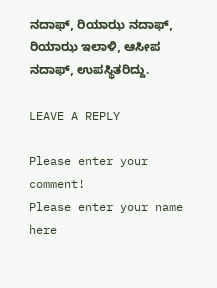ನದಾಫ್, ರಿಯಾಝ ನದಾಫ್, ರಿಯಾಝ ಇಲಾಳಿ, ಆಸೀಪ ನದಾಫ್, ಉಪಸ್ಥಿತರಿದ್ದು.

LEAVE A REPLY

Please enter your comment!
Please enter your name here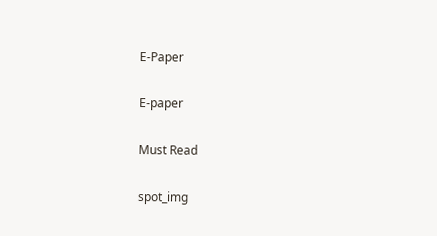E-Paper

E-paper

Must Read

spot_img